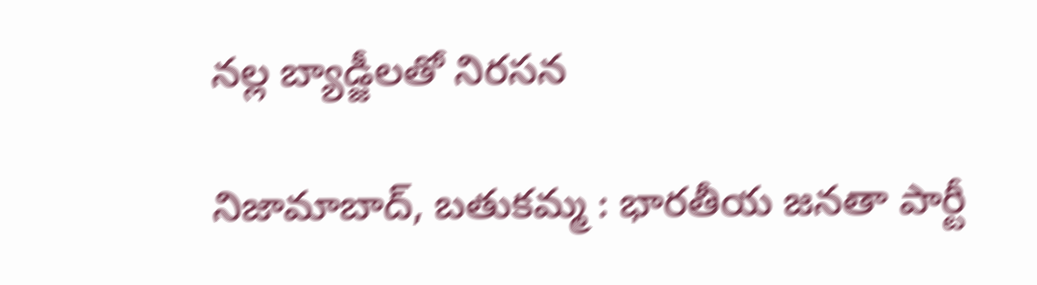నల్ల బ్యాడ్జీలతో నిరసన

నిజామాబాద్, బతుకమ్మ : భారతీయ జనతా పార్టీ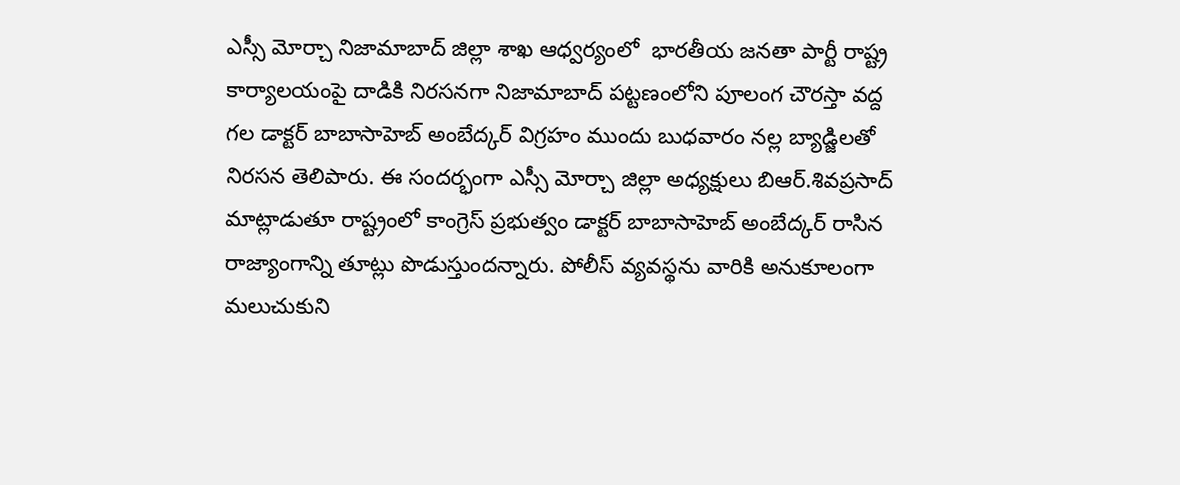ఎస్సీ మోర్చా నిజామాబాద్ జిల్లా శాఖ ఆధ్వర్యంలో  భారతీయ జనతా పార్టీ రాష్ట్ర కార్యాలయంపై దాడికి నిరసనగా నిజామాబాద్ పట్టణంలోని పూలంగ చౌరస్తా వద్ద గల డాక్టర్ బాబాసాహెబ్ అంబేద్కర్ విగ్రహం ముందు బుధవారం నల్ల బ్యాడ్జిలతో నిరసన తెలిపారు. ఈ సందర్భంగా ఎస్సీ మోర్చా జిల్లా అధ్యక్షులు బిఆర్.శివప్రసాద్ మాట్లాడుతూ రాష్ట్రంలో కాంగ్రెస్ ప్రభుత్వం డాక్టర్ బాబాసాహెబ్ అంబేద్కర్ రాసిన రాజ్యాంగాన్ని తూట్లు పొడుస్తుందన్నారు. పోలీస్ వ్యవస్థను వారికి అనుకూలంగా మలుచుకుని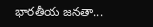భారతీయ జనతా...